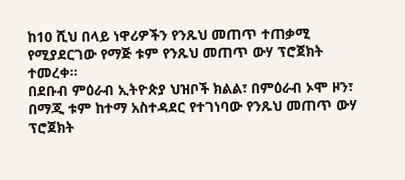ከ10 ሺህ በላይ ነዋሪዎችን የንጹህ መጠጥ ተጠቃሚ የሚያደርገው የማጅ ቱም የንጹህ መጠጥ ውሃ ፕሮጀክት ተመረቀ።
በደቡብ ምዕራብ ኢትዮጵያ ህዝቦች ክልል፣ በምዕራብ ኦሞ ዞን፣ በማጂ ቱም ከተማ አስተዳደር የተገነባው የንጹህ መጠጥ ውሃ ፕሮጀክት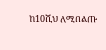ከ10ሺህ ለሚበልጡ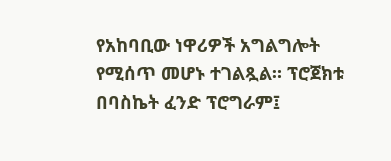የአከባቢው ነዋሪዎች አግልግሎት የሚሰጥ መሆኑ ተገልጿል። ፕሮጀክቱ በባስኬት ፈንድ ፕሮግራም፤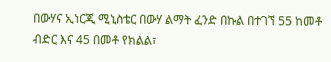በውሃና ኢነርጂ ሚኒስቴር በውሃ ልማት ፈንድ በኩል በተገኘ 55 ከመቶ ብድር እና 45 በመቶ የክልል፣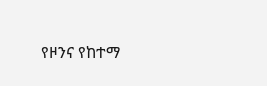የዞንና የከተማ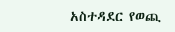አስተዳደር የወጪ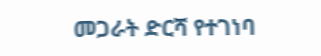መጋራት ድርሻ የተገነባ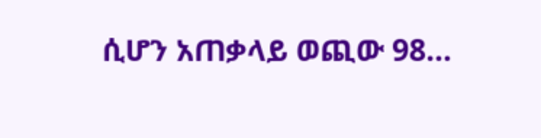ሲሆን አጠቃላይ ወጪው 98…